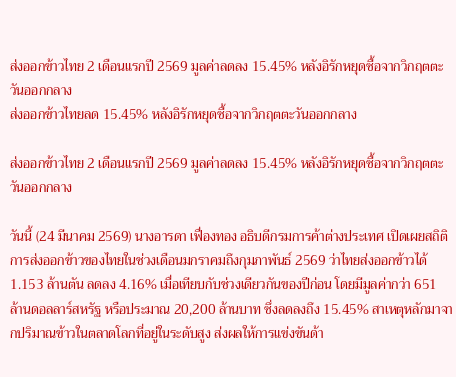ส่งออกข้าวไทย 2 เดือนแรกปี 2569 มูลค่าลดลง 15.45% หลังอิรักหยุดซื้อจากวิกฤตตะวันออกกลาง
ส่งออกข้าวไทยลด 15.45% หลังอิรักหยุดซื้อจากวิกฤตตะวันออกกลาง

ส่งออกข้าวไทย 2 เดือนแรกปี 2569 มูลค่าลดลง 15.45% หลังอิรักหยุดซื้อจากวิกฤตตะวันออกกลาง

วันนี้ (24 มีนาคม 2569) นางอารดา เฟื่องทอง อธิบดีกรมการค้าต่างประเทศ เปิดเผยสถิติการส่งออกข้าวของไทยในช่วงเดือนมกราคมถึงกุมภาพันธ์ 2569 ว่าไทยส่งออกข้าวได้ 1.153 ล้านตัน ลดลง 4.16% เมื่อเทียบกับช่วงเดียวกันของปีก่อน โดยมีมูลค่ากว่า 651 ล้านดอลลาร์สหรัฐ หรือประมาณ 20,200 ล้านบาท ซึ่งลดลงถึง 15.45% สาเหตุหลักมาจากปริมาณข้าวในตลาดโลกที่อยู่ในระดับสูง ส่งผลให้การแข่งขันด้า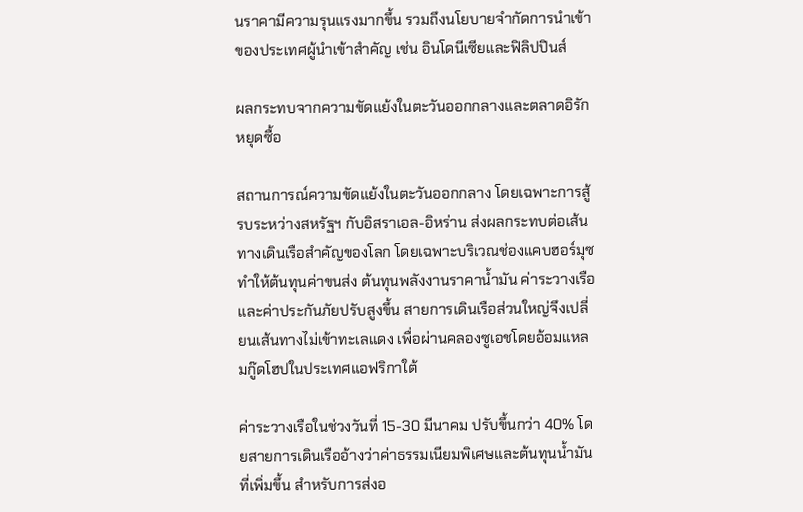นราคามีความรุนแรงมากขึ้น รวมถึงนโยบายจำกัดการนำเข้าของประเทศผู้นำเข้าสำคัญ เช่น อินโดนีเซียและฟิลิปปินส์

ผลกระทบจากความขัดแย้งในตะวันออกกลางและตลาดอิรักหยุดซื้อ

สถานการณ์ความขัดแย้งในตะวันออกกลาง โดยเฉพาะการสู้รบระหว่างสหรัฐฯ กับอิสราเอล-อิหร่าน ส่งผลกระทบต่อเส้นทางเดินเรือสำคัญของโลก โดยเฉพาะบริเวณช่องแคบฮอร์มุซ ทำให้ต้นทุนค่าขนส่ง ต้นทุนพลังงานราคาน้ำมัน ค่าระวางเรือ และค่าประกันภัยปรับสูงขึ้น สายการเดินเรือส่วนใหญ่จึงเปลี่ยนเส้นทางไม่เข้าทะเลแดง เพื่อผ่านคลองซูเอชโดยอ้อมแหลมกู๊ดโฮปในประเทศแอฟริกาใต้

ค่าระวางเรือในช่วงวันที่ 15-30 มีนาคม ปรับขึ้นกว่า 40% โดยสายการเดินเรืออ้างว่าค่าธรรมเนียมพิเศษและต้นทุนน้ำมันที่เพิ่มขึ้น สำหรับการส่งอ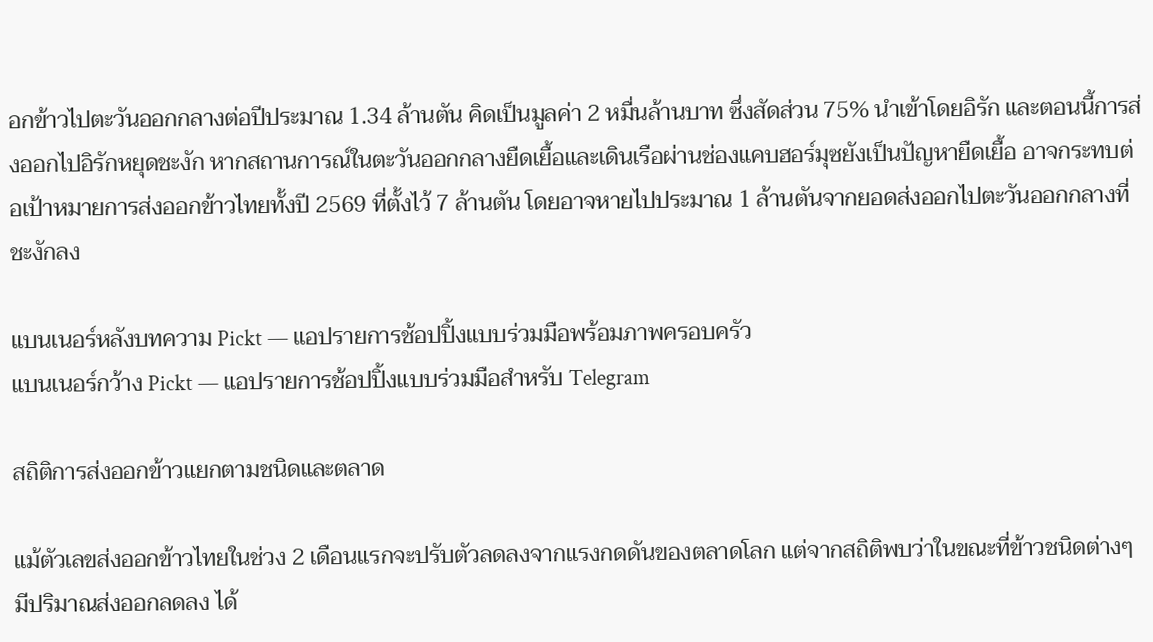อกข้าวไปตะวันออกกลางต่อปีประมาณ 1.34 ล้านตัน คิดเป็นมูลค่า 2 หมื่นล้านบาท ซึ่งสัดส่วน 75% นำเข้าโดยอิรัก และตอนนี้การส่งออกไปอิรักหยุดชะงัก หากสถานการณ์ในตะวันออกกลางยืดเยื้อและเดินเรือผ่านช่องแคบฮอร์มุซยังเป็นปัญหายืดเยื้อ อาจกระทบต่อเป้าหมายการส่งออกข้าวไทยทั้งปี 2569 ที่ตั้งไว้ 7 ล้านตัน โดยอาจหายไปประมาณ 1 ล้านตันจากยอดส่งออกไปตะวันออกกลางที่ชะงักลง

แบนเนอร์หลังบทความ Pickt — แอปรายการช้อปปิ้งแบบร่วมมือพร้อมภาพครอบครัว
แบนเนอร์กว้าง Pickt — แอปรายการช้อปปิ้งแบบร่วมมือสำหรับ Telegram

สถิติการส่งออกข้าวแยกตามชนิดและตลาด

แม้ตัวเลขส่งออกข้าวไทยในช่วง 2 เดือนแรกจะปรับตัวลดลงจากแรงกดดันของตลาดโลก แต่จากสถิติพบว่าในขณะที่ข้าวชนิดต่างๆ มีปริมาณส่งออกลดลง ได้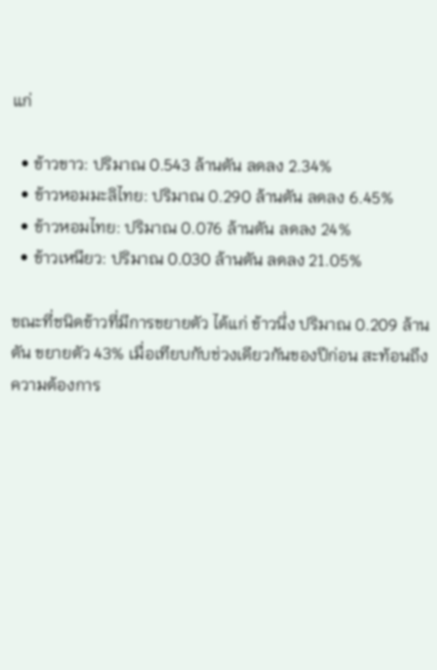แก่

  • ข้าวขาว: ปริมาณ 0.543 ล้านตัน ลดลง 2.34%
  • ข้าวหอมมะลิไทย: ปริมาณ 0.290 ล้านตัน ลดลง 6.45%
  • ข้าวหอมไทย: ปริมาณ 0.076 ล้านตัน ลดลง 24%
  • ข้าวเหนียว: ปริมาณ 0.030 ล้านตัน ลดลง 21.05%

ขณะที่ชนิดข้าวที่มีการขยายตัว ได้แก่ ข้าวนึ่ง ปริมาณ 0.209 ล้านตัน ขยายตัว 43% เมื่อเทียบกับช่วงเดียวกันของปีก่อน สะท้อนถึงความต้องการ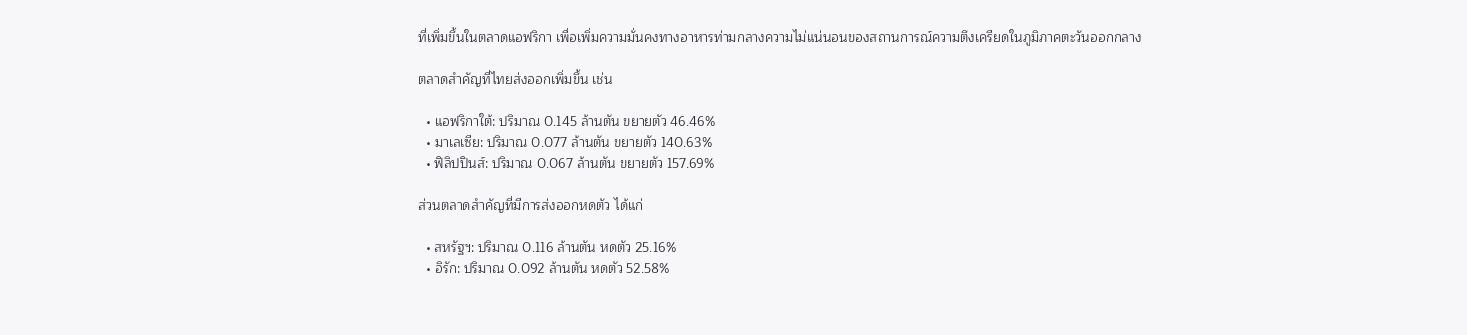ที่เพิ่มขึ้นในตลาดแอฟริกา เพื่อเพิ่มความมั่นคงทางอาหารท่ามกลางความไม่แน่นอนของสถานการณ์ความตึงเครียดในภูมิภาคตะวันออกกลาง

ตลาดสำคัญที่ไทยส่งออกเพิ่มขึ้น เช่น

  • แอฟริกาใต้: ปริมาณ 0.145 ล้านตัน ขยายตัว 46.46%
  • มาเลเซีย: ปริมาณ 0.077 ล้านตัน ขยายตัว 140.63%
  • ฟิลิปปินส์: ปริมาณ 0.067 ล้านตัน ขยายตัว 157.69%

ส่วนตลาดสำคัญที่มีการส่งออกหดตัว ได้แก่

  • สหรัฐฯ: ปริมาณ 0.116 ล้านตัน หดตัว 25.16%
  • อิรัก: ปริมาณ 0.092 ล้านตัน หดตัว 52.58%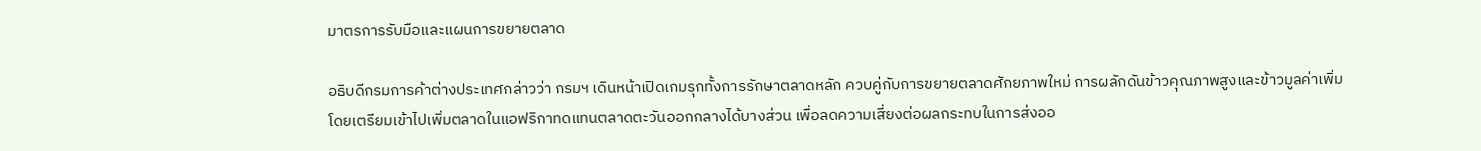มาตรการรับมือและแผนการขยายตลาด

อธิบดีกรมการค้าต่างประเทศกล่าวว่า กรมฯ เดินหน้าเปิดเกมรุกทั้งการรักษาตลาดหลัก ควบคู่กับการขยายตลาดศักยภาพใหม่ การผลักดันข้าวคุณภาพสูงและข้าวมูลค่าเพิ่ม โดยเตรียมเข้าไปเพิ่มตลาดในแอฟริกาทดแทนตลาดตะวันออกกลางได้บางส่วน เพื่อลดความเสี่ยงต่อผลกระทบในการส่งออ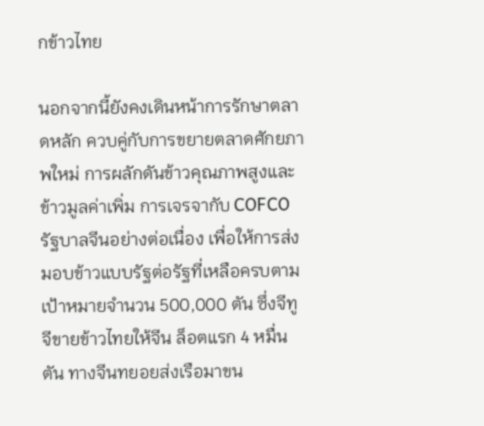กข้าวไทย

นอกจากนี้ยังคงเดินหน้าการรักษาตลาดหลัก ควบคู่กับการขยายตลาดศักยภาพใหม่ การผลักดันข้าวคุณภาพสูงและข้าวมูลค่าเพิ่ม การเจรจากับ COFCO รัฐบาลจีนอย่างต่อเนื่อง เพื่อให้การส่งมอบข้าวแบบรัฐต่อรัฐที่เหลือครบตามเป้าหมายจำนวน 500,000 ตัน ซึ่งจีทูจีขายข้าวไทยให้จีน ล็อตแรก 4 หมื่นตัน ทางจีนทยอยส่งเรือมาขน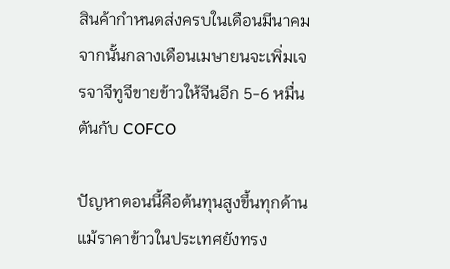สินค้ากำหนดส่งครบในเดือนมีนาคม จากนั้นกลางเดือนเมษายนจะเพิ่มเจรจาจีทูจีขายข้าวให้จีนอีก 5-6 หมื่นตันกับ COFCO

ปัญหาตอนนี้คือต้นทุนสูงขึ้นทุกด้าน แม้ราคาข้าวในประเทศยังทรง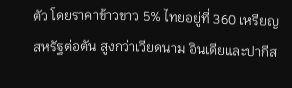ตัว โดยราคาข้าวขาว 5% ไทยอยู่ที่ 360 เหรียญสหรัฐต่อตัน สูงกว่าเวียดนาม อินเดียและปากีส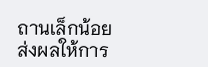ถานเล็กน้อย ส่งผลให้การ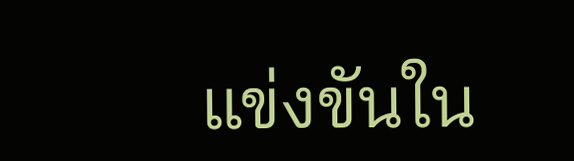แข่งขันใน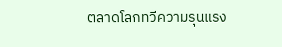ตลาดโลกทวีความรุนแรง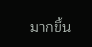มากขึ้น